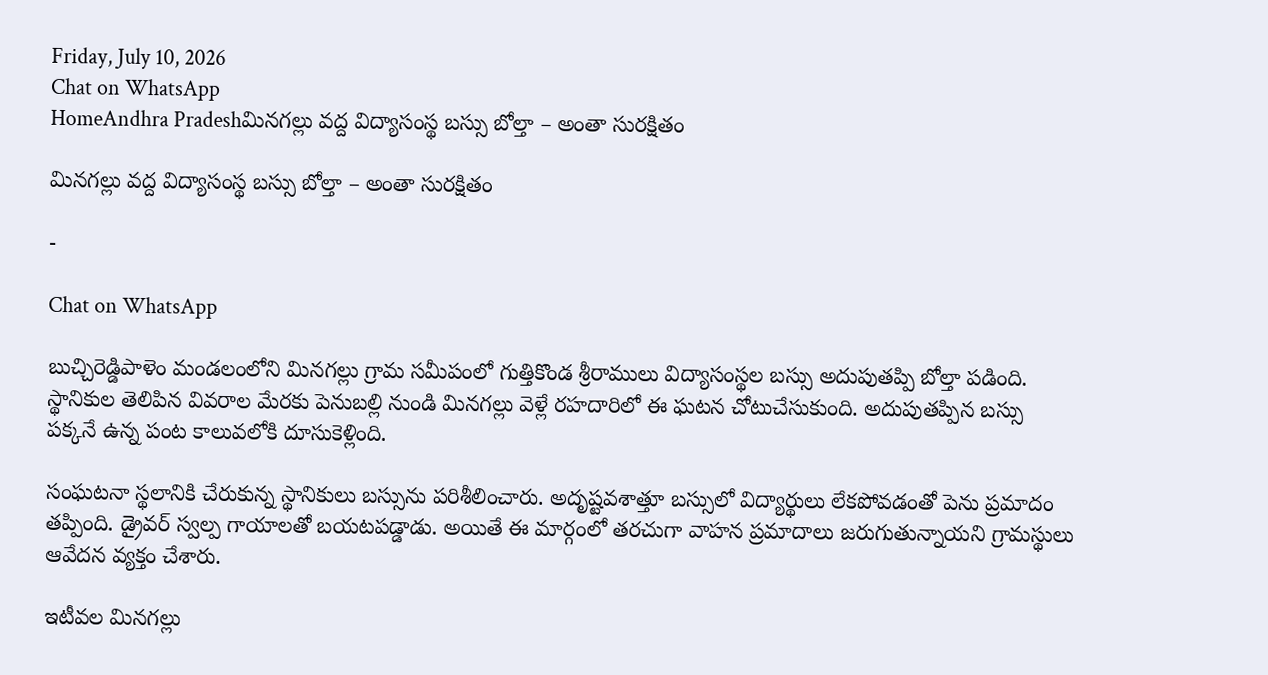Friday, July 10, 2026
Chat on WhatsApp
HomeAndhra Pradeshమినగల్లు వద్ద విద్యాసంస్థ బస్సు బోల్తా – అంతా సురక్షితం

మినగల్లు వద్ద విద్యాసంస్థ బస్సు బోల్తా – అంతా సురక్షితం

-

Chat on WhatsApp

బుచ్చిరెడ్డిపాళెం మండలంలోని మినగల్లు గ్రామ సమీపంలో గుత్తికొండ శ్రీరాములు విద్యాసంస్థల బస్సు అదుపుతప్పి బోల్తా పడింది. స్థానికుల తెలిపిన వివరాల మేరకు పెనుబల్లి నుండి మినగల్లు వెళ్లే రహదారిలో ఈ ఘటన చోటుచేసుకుంది. అదుపుతప్పిన బస్సు పక్కనే ఉన్న పంట కాలువలోకి దూసుకెళ్లింది.

సంఘటనా స్థలానికి చేరుకున్న స్థానికులు బస్సును పరిశీలించారు. అదృష్టవశాత్తూ బస్సులో విద్యార్థులు లేకపోవడంతో పెను ప్రమాదం తప్పింది. డ్రైవర్ స్వల్ప గాయాలతో బయటపడ్డాడు. అయితే ఈ మార్గంలో తరచుగా వాహన ప్రమాదాలు జరుగుతున్నాయని గ్రామస్థులు ఆవేదన వ్యక్తం చేశారు.

ఇటీవల మినగల్లు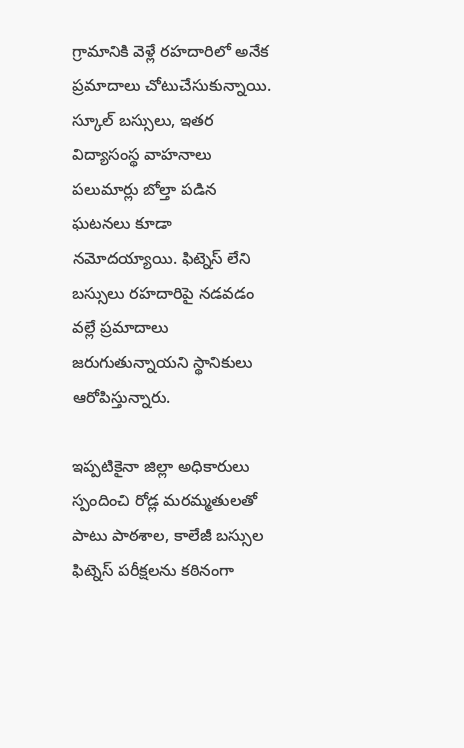గ్రామానికి వెళ్లే రహదారిలో అనేక ప్రమాదాలు చోటుచేసుకున్నాయి. స్కూల్ బస్సులు, ఇతర విద్యాసంస్థ వాహనాలు పలుమార్లు బోల్తా పడిన ఘటనలు కూడా నమోదయ్యాయి. ఫిట్నెస్ లేని బస్సులు రహదారిపై నడవడం వల్లే ప్రమాదాలు జరుగుతున్నాయని స్థానికులు ఆరోపిస్తున్నారు.

ఇప్పటికైనా జిల్లా అధికారులు స్పందించి రోడ్ల మరమ్మతులతో పాటు పాఠశాల, కాలేజీ బస్సుల ఫిట్నెస్ పరీక్షలను కఠినంగా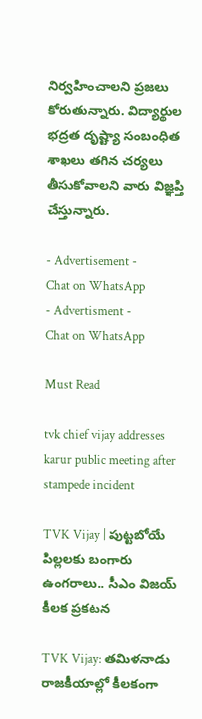నిర్వహించాలని ప్రజలు కోరుతున్నారు. విద్యార్థుల భద్రత దృష్ట్యా సంబంధిత శాఖలు తగిన చర్యలు తీసుకోవాలని వారు విజ్ఞప్తి చేస్తున్నారు.

- Advertisement -
Chat on WhatsApp
- Advertisment -
Chat on WhatsApp

Must Read

tvk chief vijay addresses karur public meeting after stampede incident

TVK Vijay | పుట్టబోయే పిల్లలకు బంగారు ఉంగరాలు.. సీఎం విజయ్ కీలక ప్రకటన

TVK Vijay: తమిళనాడు రాజకీయాల్లో కీలకంగా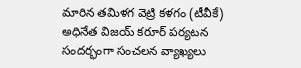మారిన తమిళగ వెట్రి కళగం (టీవీకే) అధినేత విజయ్ కరూర్ పర్యటన సందర్భంగా సంచలన వ్యాఖ్యలు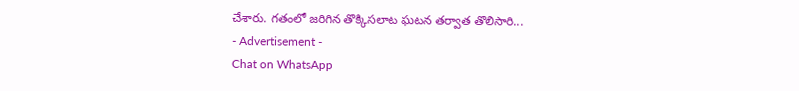చేశారు. గతంలో జరిగిన తొక్కిసలాట ఘటన తర్వాత తొలిసారి...
- Advertisement -
Chat on WhatsApp